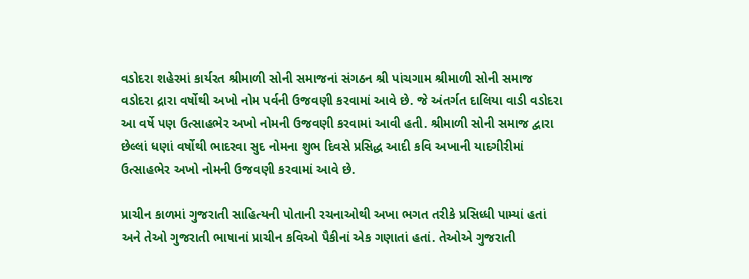વડોદરા શહેરમાં કાર્યરત શ્રીમાળી સોની સમાજનાં સંગઠન શ્રી પાંચગામ શ્રીમાળી સોની સમાજ વડોદરા દ્રારા વર્ષોથી અખો નોમ પર્વની ઉજવણી કરવામાં આવે છે. જે અંતર્ગત દાલિયા વાડી વડોદરા આ વર્ષે પણ ઉત્સાહભેર અખો નોમની ઉજવણી કરવામાં આવી હતી. શ્રીમાળી સોની સમાજ દ્વારા છેલ્લાં ધણાં વર્ષોથી ભાદરવા સુદ નોમના શુભ દિવસે પ્રસિદ્ધ આદી કવિ અખાની યાદગીરીમાં ઉત્સાહભેર અખો નોમની ઉજવણી કરવામાં આવે છે.

પ્રાચીન કાળમાં ગુજરાતી સાહિત્યની પોતાની રચનાઓથી અખા ભગત તરીકે પ્રસિધ્ધી પામ્યાં હતાં અને તેઓ ગુજરાતી ભાષાનાં પ્રાચીન કવિઓ પૈકીનાં એક ગણાતાં હતાં. તેઓએ ગુજરાતી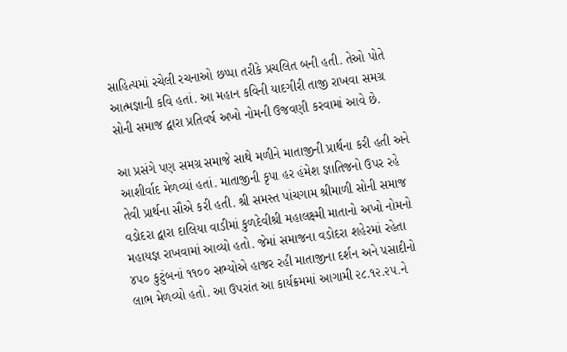સાહિત્યમાં રચેલી રચનાઓ છપ્પા તરીકે પ્રચલિત બની હતી. તેઓ પોતે આત્મજ્ઞાની કવિ હતાં. આ મહાન કવિની યાદગીરી તાજી રાખવા સમગ્ર સોની સમાજ દ્વારા પ્રતિવર્ષ અખો નોમની ઉજવણી કરવામાં આવે છે.

આ પ્રસંગે પણ સમગ્ર સમાજે સાથે મળીને માતાજીની પ્રાર્થના કરી હતી અને આશીર્વાદ મેળવ્યાં હતાં. માતાજીની કૃપા હર હંમેશ જ્ઞાતિજનો ઉપર રહે તેવી પ્રાર્થના સૌએ કરી હતી. શ્રી સમસ્ત પાંચગામ શ્રીમાળી સોની સમાજ વડોદરા દ્વારા દાલિયા વાડીમાં કુળદેવીશ્રી મહાલક્ષ્મી માતાનો અખો નોમનો મહાયજ્ઞ રાખવામાં આવ્યો હતો. જેમાં સમાજના વડોદરા શહેરમાં રહેતા ૪૫૦ કુટુંબનાં ૧૧૦૦ સભ્યોએ હાજર રહી માતાજીના દર્શન અને પ઼સાદીનો લાભ મેળવ્યો હતો. આ ઉપરાંત આ કાર્યક્રમમાં આગામી ૨૮.૧૨.૨૫.ને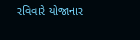રવિવારે યોજાનાર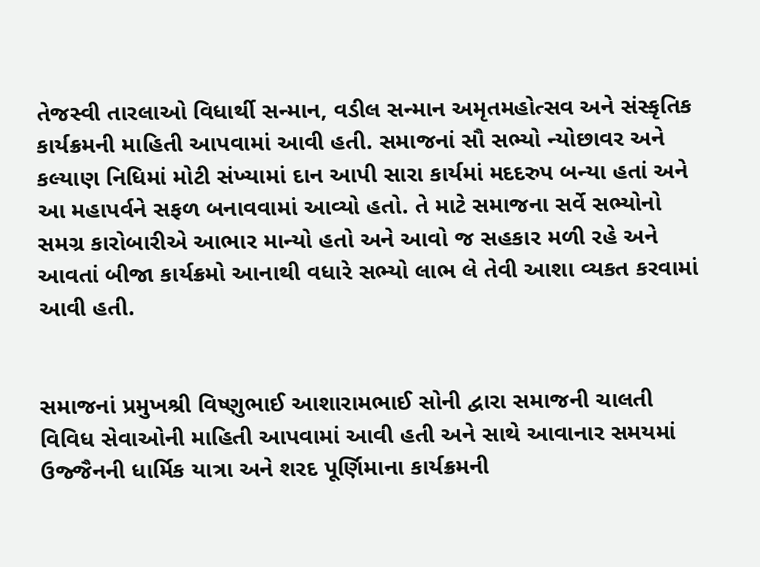તેજસ્વી તારલાઓ વિધાર્થી સન્માન, વડીલ સન્માન અમૃતમહોત્સવ અને સંસ્કૃતિક કાર્યક્રમની માહિતી આપવામાં આવી હતી. સમાજનાં સૌ સભ્યો ન્યોછાવર અને કલ્યાણ નિધિમાં મોટી સંખ્યામાં દાન આપી સારા કાર્યમાં મદદરુપ બન્યા હતાં અને આ મહાપર્વને સફળ બનાવવામાં આવ્યો હતો. તે માટે સમાજના સર્વે સભ્યોનો સમગ્ર કારોબારીએ આભાર માન્યો હતો અને આવો જ સહકાર મળી રહે અને આવતાં બીજા કાર્યક્રમો આનાથી વધારે સભ્યો લાભ લે તેવી આશા વ્યકત કરવામાં આવી હતી.


સમાજનાં પ્રમુખશ્રી વિષ્ણુભાઈ આશારામભાઈ સોની દ્વારા સમાજની ચાલતી વિવિધ સેવાઓની માહિતી આપવામાં આવી હતી અને સાથે આવાનાર સમયમાં ઉજ્જૈનની ધાર્મિક યાત્રા અને શરદ પૂર્ણિમાના કાર્યક્રમની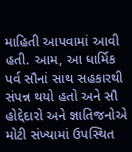માહિતી આપવામાં આવી હતી. આમ, આ ધાર્મિક પર્વ સૌનાં સાથ સહકારથી સંપન્ન થયો હતો અને સૌ હોદ્દેદારો અને જ્ઞાતિજનોએ મોટી સંખ્યામાં ઉપસ્થિત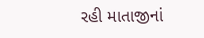રહી માતાજીનાં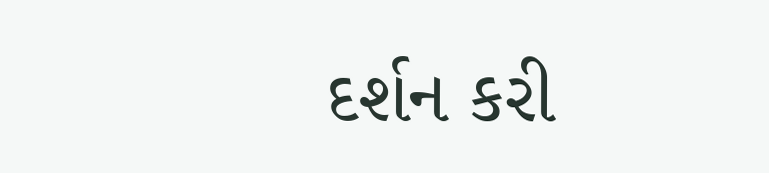દર્શન કરી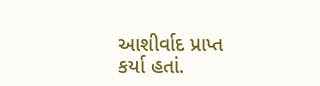આશીર્વાદ પ્રાપ્ત કર્યા હતાં.